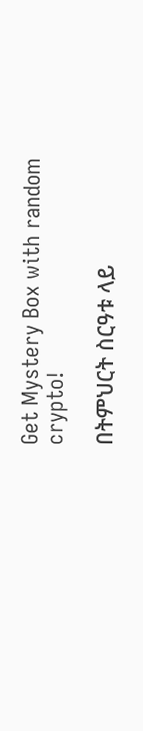Get Mystery Box with random crypto!

በትምህርት ስርዓቱ ላይ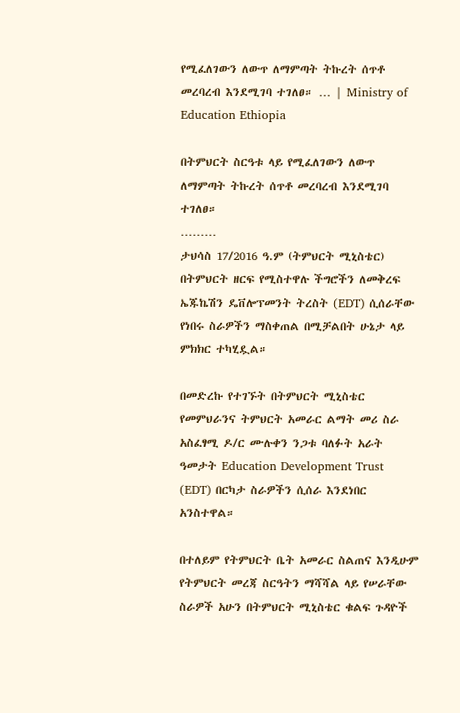የሚፈለገውን ለውጥ ለማምጣት ትኩረት ሰጥቶ መረባረብ እንደሚገባ ተገለፀ። … | Ministry of Education Ethiopia

በትምህርት ስርዓቱ ላይ የሚፈለገውን ለውጥ ለማምጣት ትኩረት ሰጥቶ መረባረብ እንደሚገባ ተገለፀ።
………
ታህሳስ 17/2016 ዓ.ም (ትምህርት ሚኒስቴር) በትምህርት ዘርፍ የሚስተዋሉ ችግሮችን ለመቅረፍ ኤጁኬሽን ዴቨሎፕመንት ትረስት (EDT) ሲሰራቸው የነበሩ ስራዎችን ማስቀጠል በሚቻልበት ሁኔታ ላይ ምክክር ተካሂዷል።

በመድረኩ የተገኙት በትምህርት ሚኒስቴር የመምህራንና ትምህርት አመራር ልማት መሪ ስራ አስፈፃሚ ዶ/ር ሙሉቀን ንጋቱ ባለፉት አራት ዓመታት Education Development Trust (EDT) በርካታ ስራዎችን ሲሰራ እንደነበር አንስተዋል።

በተለይም የትምህርት ቤት አመራር ስልጠና እንዲሁም የትምህርት መረጃ ስርዓትን ማሻሻል ላይ የሠራቸው ስራዎች አሁን በትምህርት ሚኒስቴር ቁልፍ ጉዳዮች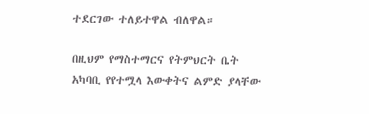ተደርገው ተለይተዋል ብለዋል።

በዚህም የማስተማርና የትምህርት ቤት አካባቢ የየተሟላ እውቀትና ልምድ ያላቸው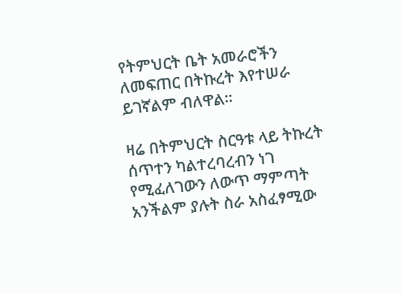የትምህርት ቤት አመራሮችን ለመፍጠር በትኩረት እየተሠራ ይገኛልም ብለዋል።

ዛሬ በትምህርት ስርዓቱ ላይ ትኩረት ሰጥተን ካልተረባረብን ነገ የሚፈለገውን ለውጥ ማምጣት አንችልም ያሉት ስራ አስፈፃሚው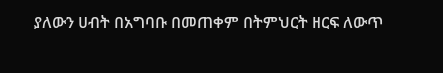ያለውን ሀብት በአግባቡ በመጠቀም በትምህርት ዘርፍ ለውጥ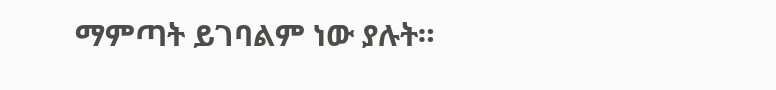ማምጣት ይገባልም ነው ያሉት።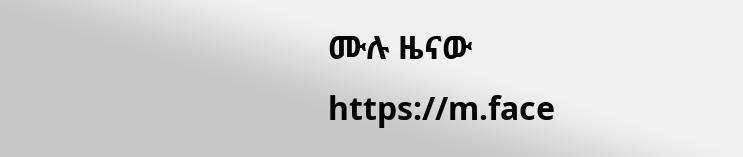ሙሉ ዜናው
https://m.face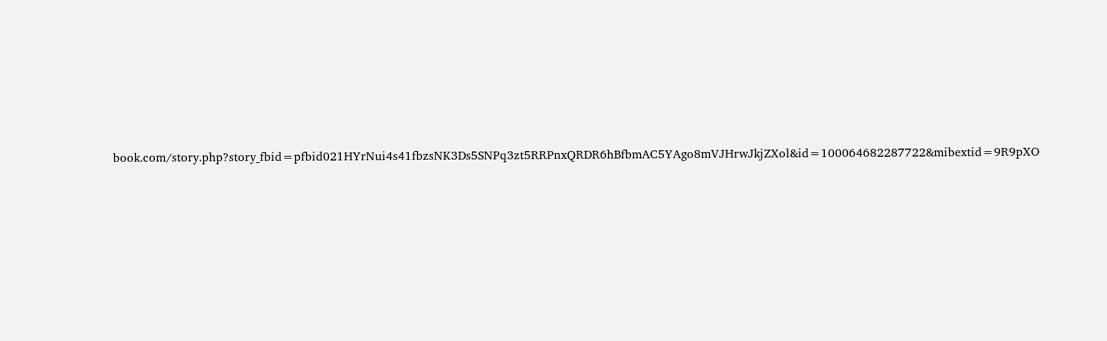book.com/story.php?story_fbid=pfbid021HYrNui4s41fbzsNK3Ds5SNPq3zt5RRPnxQRDR6hBfbmAC5YAgo8mVJHrwJkjZXol&id=100064682287722&mibextid=9R9pXO